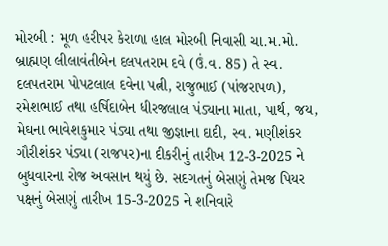મોરબી : મૂળ હરીપર કેરાળા હાલ મોરબી નિવાસી ચા.મ.મો. બ્રાહ્મણ લીલાવંતીબેન દલપતરામ દવે (ઉં.વ. 85) તે સ્વ. દલપતરામ પોપટલાલ દવેના પત્ની, રાજુભાઈ (પાંજરાપળ), રમેશભાઈ તથા હર્ષિદાબેન ધીરજલાલ પંડ્યાના માતા, પાર્થ, જય, મેઘના ભાવેશકુમાર પંડ્યા તથા જીજ્ઞાના દાદી, સ્વ. મણીશંકર ગૌરીશંકર પંડ્યા (રાજપર)ના દીકરીનું તારીખ 12-3-2025 ને બુધવારના રોજ અવસાન થયું છે. સદગતનું બેસણું તેમજ પિયર પક્ષનું બેસણું તારીખ 15-3-2025 ને શનિવારે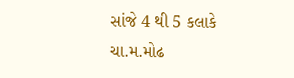સાંજે 4 થી 5 કલાકે ચા.મ.મોઢ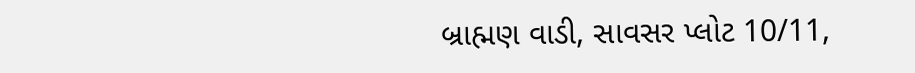બ્રાહ્મણ વાડી, સાવસર પ્લોટ 10/11,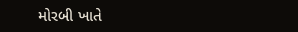મોરબી ખાતે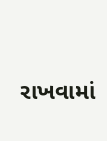રાખવામાં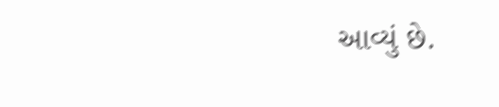આવ્યું છે.